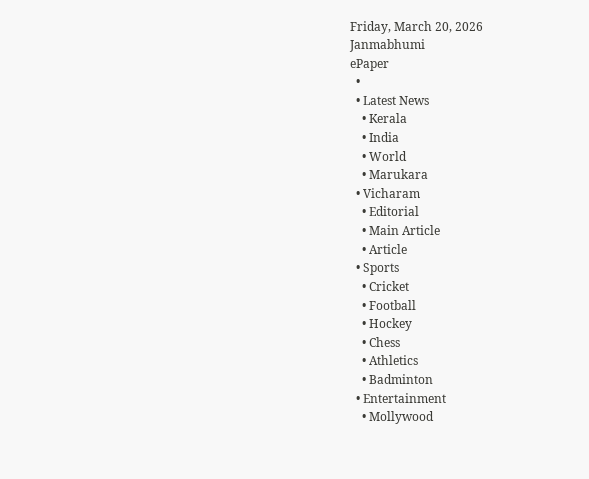Friday, March 20, 2026
Janmabhumi
ePaper
  •
  • Latest News
    • Kerala
    • India
    • World
    • Marukara
  • Vicharam
    • Editorial
    • Main Article
    • Article
  • Sports
    • Cricket
    • Football
    • Hockey
    • Chess
    • Athletics
    • Badminton
  • Entertainment
    • Mollywood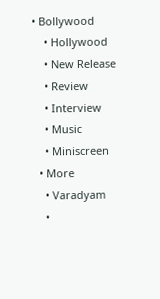• Bollywood
    • Hollywood
    • New Release
    • Review
    • Interview
    • Music
    • Miniscreen
  • More
    • Varadyam
    •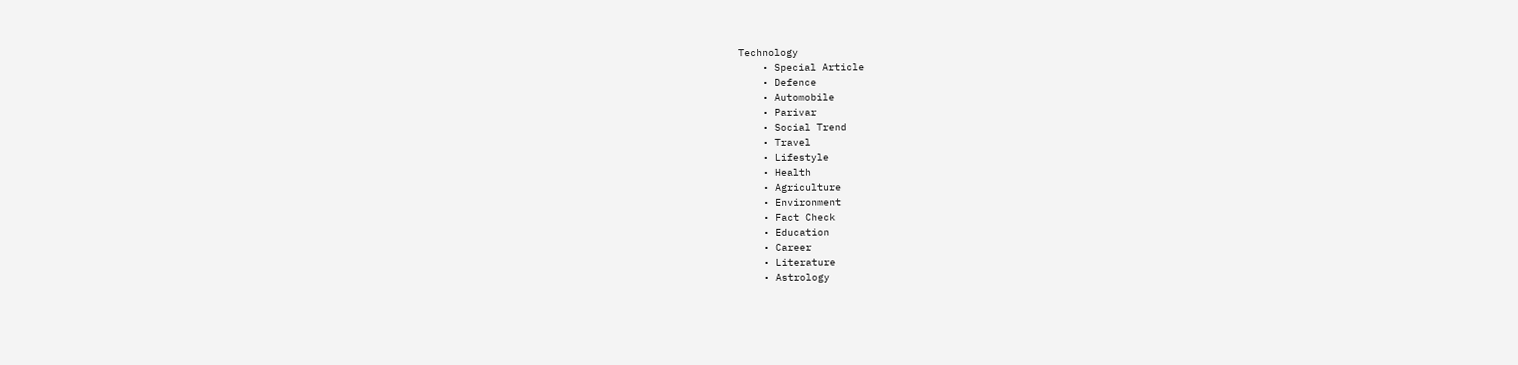Technology
    • Special Article
    • Defence
    • Automobile
    • Parivar
    • Social Trend
    • Travel
    • Lifestyle
    • Health
    • Agriculture
    • Environment
    • Fact Check
    • Education
    • Career
    • Literature
    • Astrology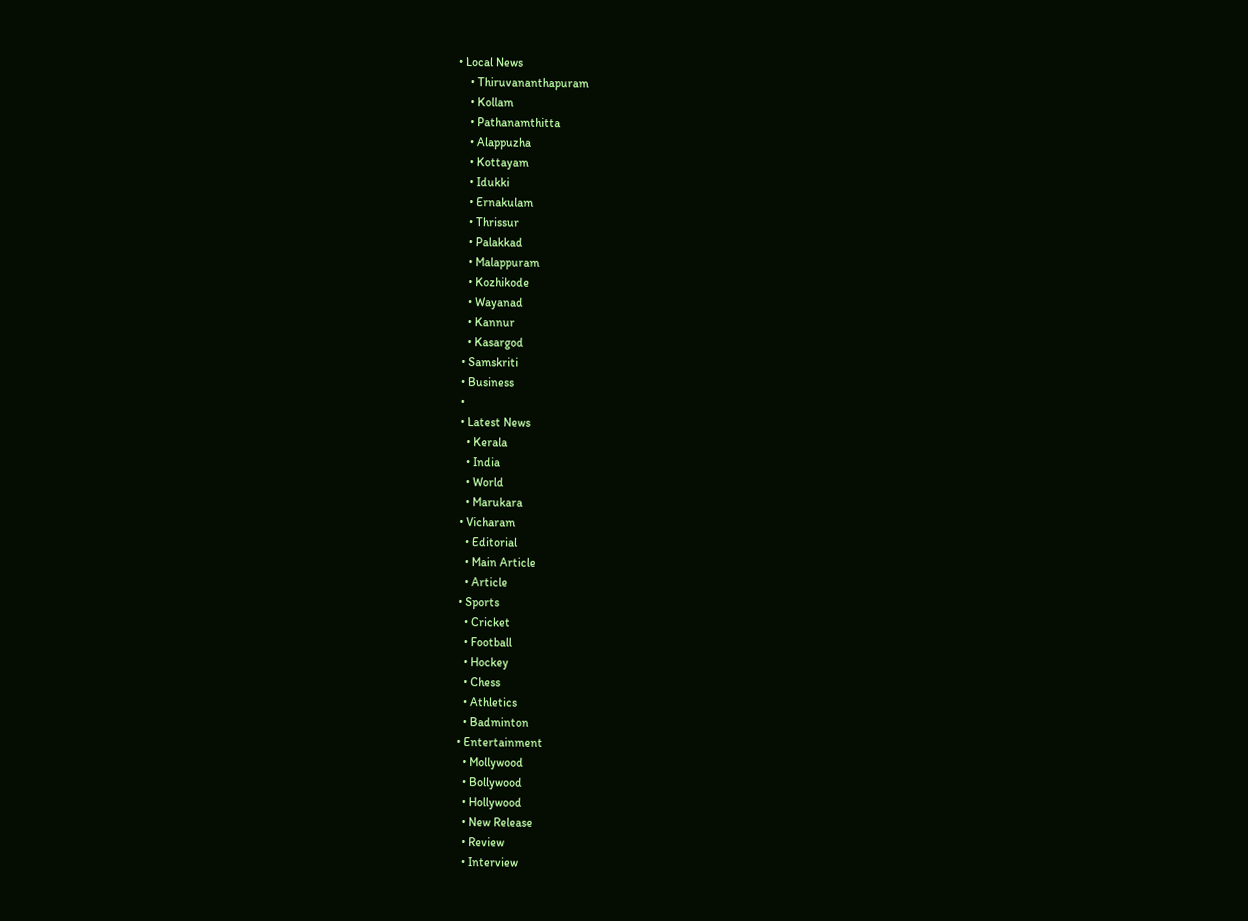• Local News
    • Thiruvananthapuram
    • Kollam
    • Pathanamthitta
    • Alappuzha
    • Kottayam
    • Idukki
    • Ernakulam
    • Thrissur
    • Palakkad
    • Malappuram
    • Kozhikode
    • Wayanad
    • Kannur
    • Kasargod
  • Samskriti
  • Business
  •
  • Latest News
    • Kerala
    • India
    • World
    • Marukara
  • Vicharam
    • Editorial
    • Main Article
    • Article
  • Sports
    • Cricket
    • Football
    • Hockey
    • Chess
    • Athletics
    • Badminton
  • Entertainment
    • Mollywood
    • Bollywood
    • Hollywood
    • New Release
    • Review
    • Interview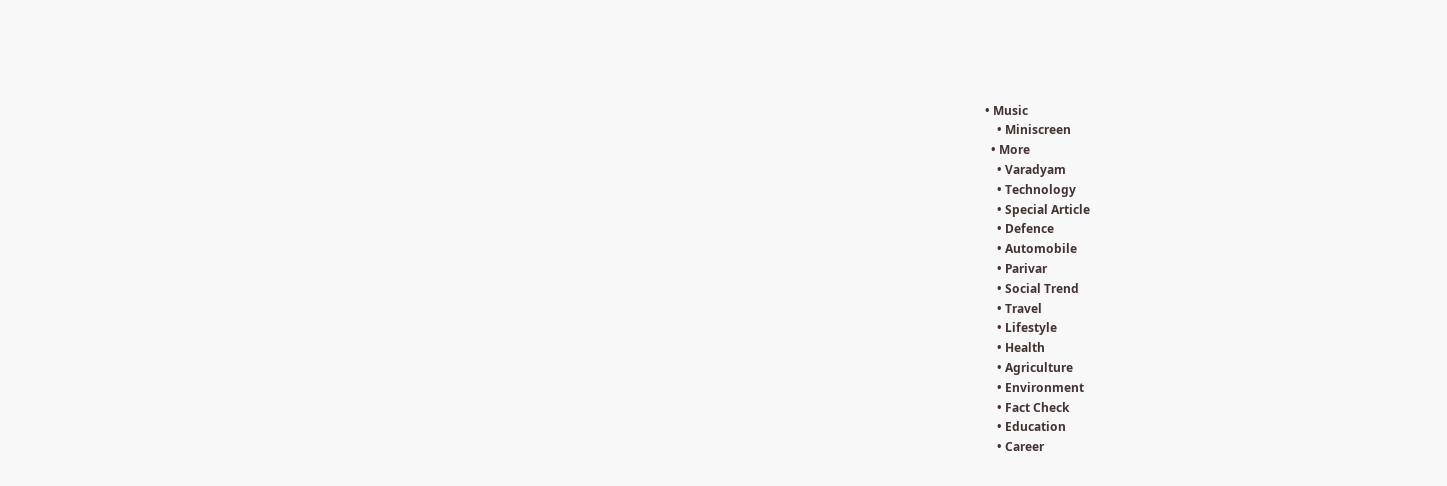• Music
    • Miniscreen
  • More
    • Varadyam
    • Technology
    • Special Article
    • Defence
    • Automobile
    • Parivar
    • Social Trend
    • Travel
    • Lifestyle
    • Health
    • Agriculture
    • Environment
    • Fact Check
    • Education
    • Career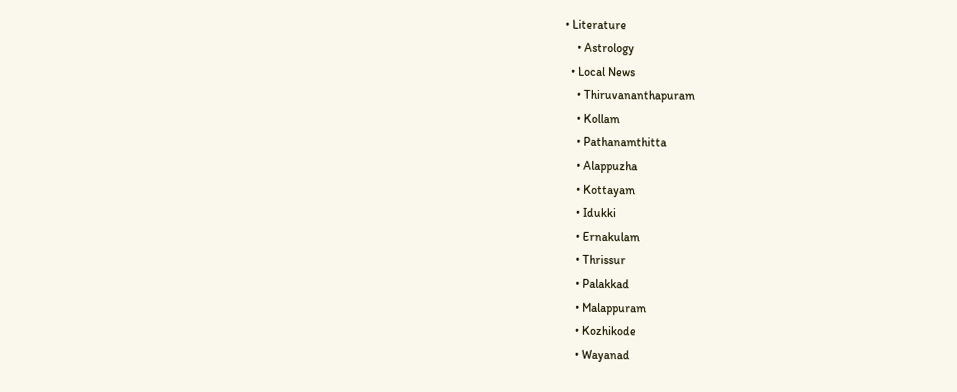• Literature
    • Astrology
  • Local News
    • Thiruvananthapuram
    • Kollam
    • Pathanamthitta
    • Alappuzha
    • Kottayam
    • Idukki
    • Ernakulam
    • Thrissur
    • Palakkad
    • Malappuram
    • Kozhikode
    • Wayanad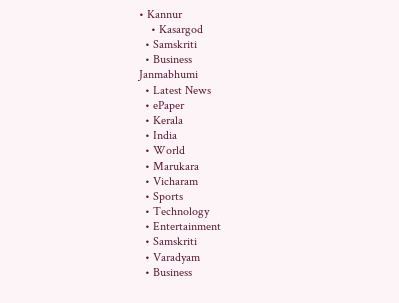• Kannur
    • Kasargod
  • Samskriti
  • Business
Janmabhumi
  • Latest News
  • ePaper
  • Kerala
  • India
  • World
  • Marukara
  • Vicharam
  • Sports
  • Technology
  • Entertainment
  • Samskriti
  • Varadyam
  • Business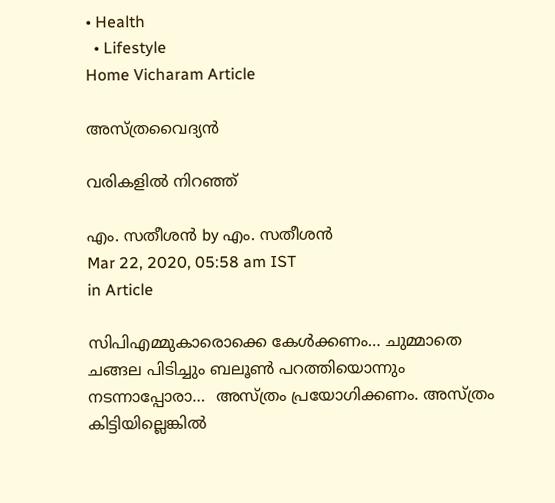• Health
  • Lifestyle
Home Vicharam Article

അസ്ത്രവൈദ്യന്‍

വരികളില്‍ നിറഞ്ഞ്

എം. സതീശന്‍ by എം. സതീശന്‍
Mar 22, 2020, 05:58 am IST
in Article

സിപിഎമ്മുകാരൊക്കെ കേള്‍ക്കണം… ചുമ്മാതെ ചങ്ങല പിടിച്ചും ബലൂണ്‍ പറത്തിയൊന്നും നടന്നാപ്പോരാ…  അസ്ത്രം പ്രയോഗിക്കണം. അസ്ത്രം കിട്ടിയില്ലെങ്കില്‍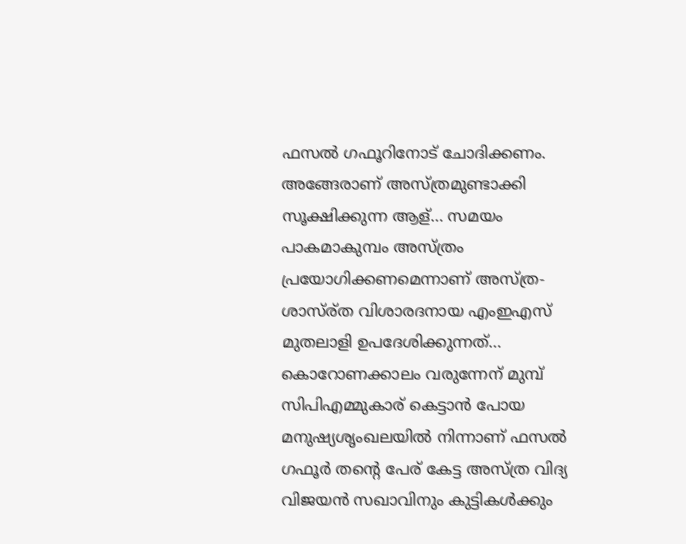ഫസല്‍ ഗഫൂറിനോട് ചോദിക്കണം. അങ്ങേരാണ് അസ്ത്രമുണ്ടാക്കി സൂക്ഷിക്കുന്ന ആള്… സമയം പാകമാകുമ്പം അസ്ത്രം പ്രയോഗിക്കണമെന്നാണ് അസ്ത്ര-ശാസ്ര്ത വിശാരദനായ എംഇഎസ് മുതലാളി ഉപദേശിക്കുന്നത്… കൊറോണക്കാലം വരുന്നേന് മുമ്പ് സിപിഎമ്മുകാര് കെട്ടാന്‍ പോയ മനുഷ്യശൃംഖലയില്‍ നിന്നാണ് ഫസല്‍ ഗഫൂര്‍ തന്റെ പേര് കേട്ട അസ്ത്ര വിദ്യ വിജയന്‍ സഖാവിനും കുട്ടികള്‍ക്കും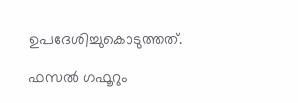ഉപദേശിച്ചുകൊടുത്തത്.

ഫസല്‍ ഗഫൂറും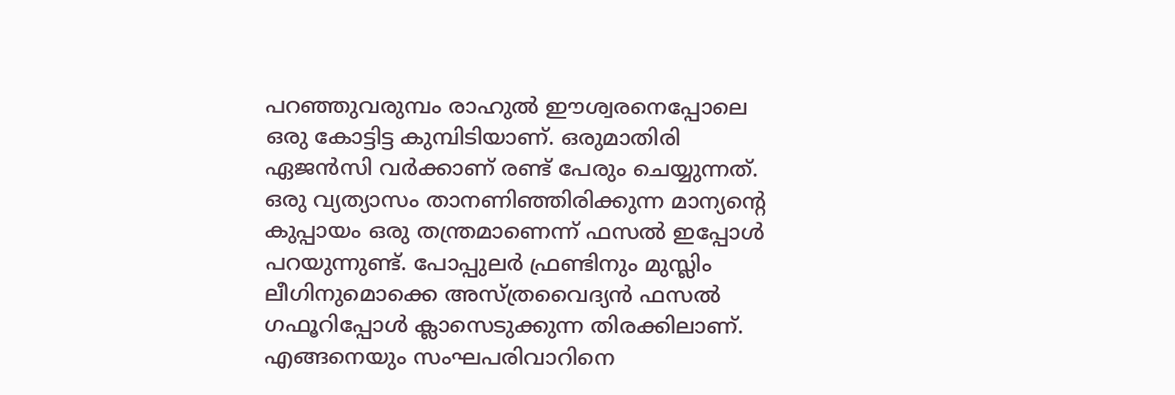പറഞ്ഞുവരുമ്പം രാഹുല്‍ ഈശ്വരനെപ്പോലെ ഒരു കോട്ടിട്ട കുമ്പിടിയാണ്. ഒരുമാതിരി ഏജന്‍സി വര്‍ക്കാണ് രണ്ട് പേരും ചെയ്യുന്നത്. ഒരു വ്യത്യാസം താനണിഞ്ഞിരിക്കുന്ന മാന്യന്റെ കുപ്പായം ഒരു തന്ത്രമാണെന്ന് ഫസല്‍ ഇപ്പോള്‍ പറയുന്നുണ്ട്. പോപ്പുലര്‍ ഫ്രണ്ടിനും മുസ്ലിം ലീഗിനുമൊക്കെ അസ്ത്രവൈദ്യന്‍ ഫസല്‍ ഗഫൂറിപ്പോള്‍ ക്ലാസെടുക്കുന്ന തിരക്കിലാണ്. എങ്ങനെയും സംഘപരിവാറിനെ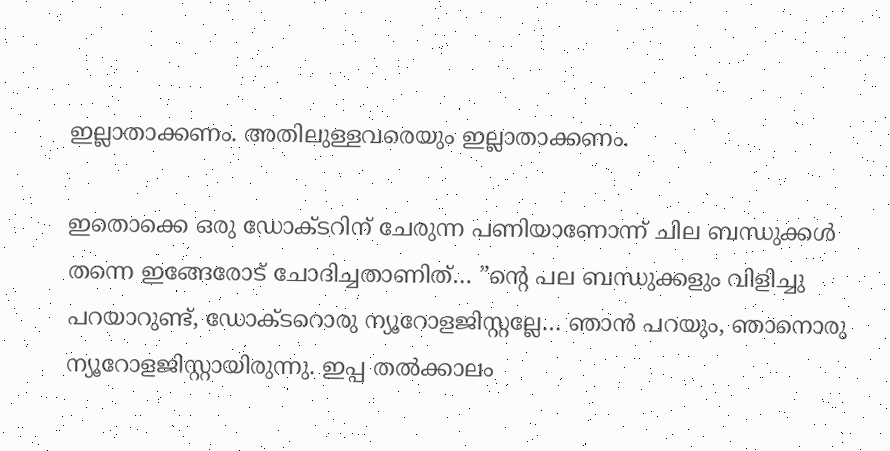ഇല്ലാതാക്കണം. അതിലുള്ളവരെയും ഇല്ലാതാക്കണം.

ഇതൊക്കെ ഒരു ഡോക്ടറിന് ചേരുന്ന പണിയാണോന്ന് ചില ബന്ധുക്കള്‍ തന്നെ ഇങ്ങേരോട് ചോദിച്ചതാണിത്… ”ന്റെ പല ബന്ധുക്കളും വിളിച്ചു പറയാറുണ്ട്, ഡോക്ടറൊരു ന്യൂറോളജിസ്റ്റല്ലേ… ഞാന്‍ പറയും, ഞാനൊരു ന്യൂറോളജിസ്റ്റായിരുന്നു. ഇപ്പ തല്‍ക്കാലം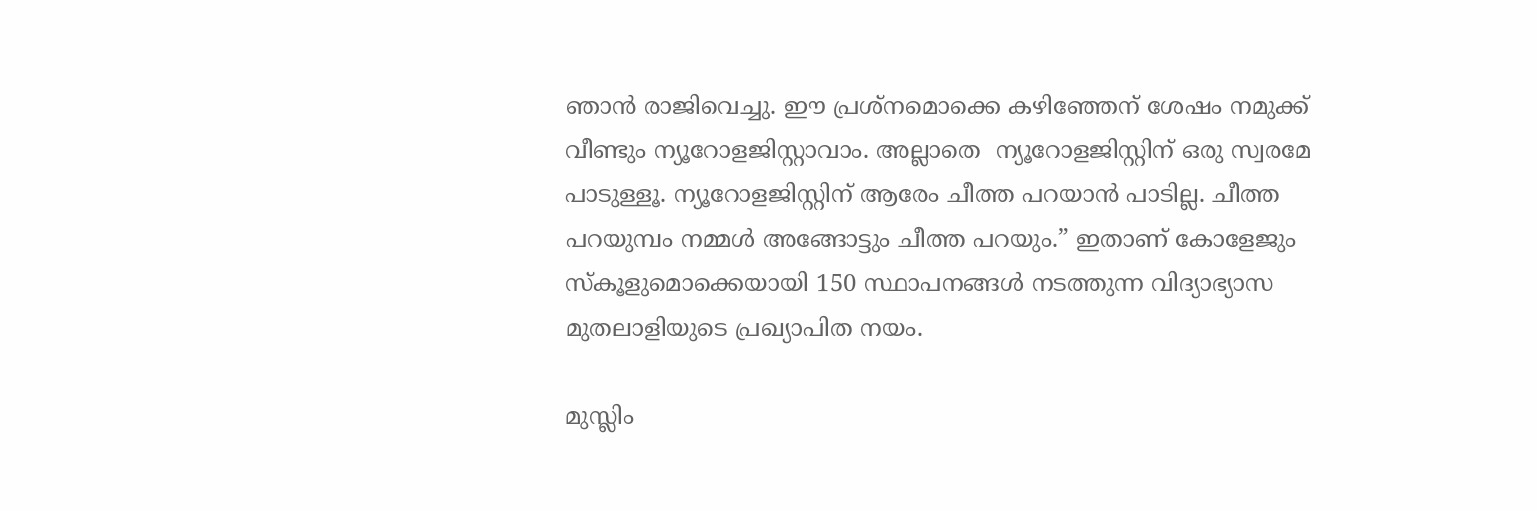ഞാന്‍ രാജിവെച്ചു. ഈ പ്രശ്‌നമൊക്കെ കഴിഞ്ഞേന് ശേഷം നമുക്ക് വീണ്ടും ന്യൂറോളജിസ്റ്റാവാം. അല്ലാതെ  ന്യൂറോളജിസ്റ്റിന് ഒരു സ്വരമേ പാടുള്ളൂ. ന്യൂറോളജിസ്റ്റിന് ആരേം ചീത്ത പറയാന്‍ പാടില്ല. ചീത്ത പറയുമ്പം നമ്മള്‍ അങ്ങോട്ടും ചീത്ത പറയും.” ഇതാണ് കോളേജും സ്‌കൂളുമൊക്കെയായി 150 സ്ഥാപനങ്ങള്‍ നടത്തുന്ന വിദ്യാഭ്യാസ മുതലാളിയുടെ പ്രഖ്യാപിത നയം.

മുസ്ലിം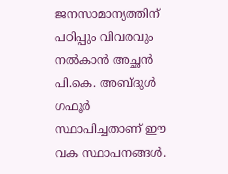ജനസാമാന്യത്തിന് പഠിപ്പും വിവരവും നല്‍കാന്‍ അച്ഛന്‍ പി.കെ. അബ്ദുള്‍ ഗഫൂര്‍ സ്ഥാപിച്ചതാണ് ഈ വക സ്ഥാപനങ്ങള്‍.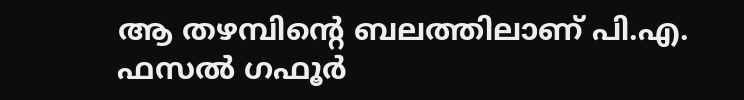ആ തഴമ്പിന്റെ ബലത്തിലാണ് പി.എ. ഫസല്‍ ഗഫൂര്‍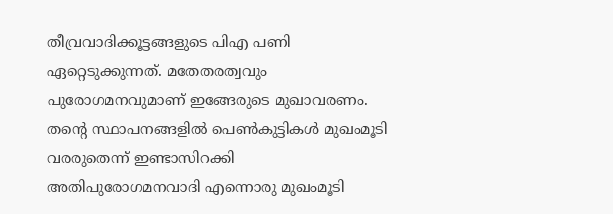തീവ്രവാദിക്കൂട്ടങ്ങളുടെ പിഎ പണി ഏറ്റെടുക്കുന്നത്. മതേതരത്വവും പുരോഗമനവുമാണ് ഇങ്ങേരുടെ മുഖാവരണം. തന്റെ സ്ഥാപനങ്ങളില്‍ പെണ്‍കുട്ടികള്‍ മുഖംമൂടി വരരുതെന്ന് ഇണ്ടാസിറക്കി അതിപുരോഗമനവാദി എന്നൊരു മുഖംമൂടി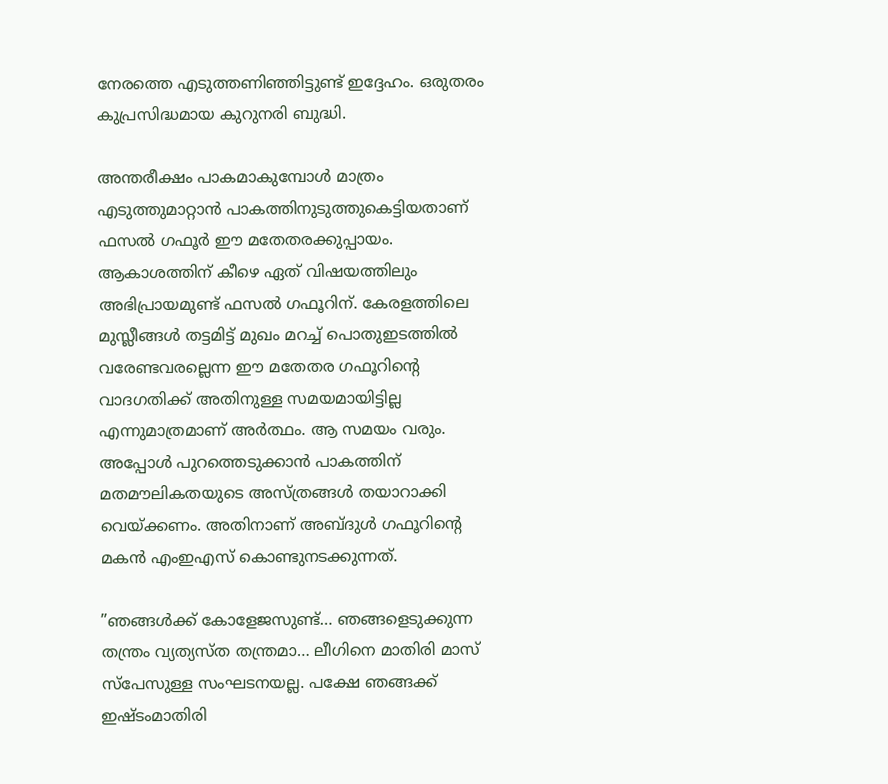നേരത്തെ എടുത്തണിഞ്ഞിട്ടുണ്ട് ഇദ്ദേഹം. ഒരുതരം കുപ്രസിദ്ധമായ കുറുനരി ബുദ്ധി.

അന്തരീക്ഷം പാകമാകുമ്പോള്‍ മാത്രം എടുത്തുമാറ്റാന്‍ പാകത്തിനുടുത്തുകെട്ടിയതാണ് ഫസല്‍ ഗഫൂര്‍ ഈ മതേതരക്കുപ്പായം. ആകാശത്തിന് കീഴെ ഏത് വിഷയത്തിലും അഭിപ്രായമുണ്ട് ഫസല്‍ ഗഫൂറിന്. കേരളത്തിലെ മുസ്ലീങ്ങള്‍ തട്ടമിട്ട് മുഖം മറച്ച് പൊതുഇടത്തില്‍ വരേണ്ടവരല്ലെന്ന ഈ മതേതര ഗഫൂറിന്റെ വാദഗതിക്ക് അതിനുള്ള സമയമായിട്ടില്ല എന്നുമാത്രമാണ് അര്‍ത്ഥം. ആ സമയം വരും. അപ്പോള്‍ പുറത്തെടുക്കാന്‍ പാകത്തിന് മതമൗലികതയുടെ അസ്ത്രങ്ങള്‍ തയാറാക്കി വെയ്‌ക്കണം. അതിനാണ് അബ്ദുള്‍ ഗഫൂറിന്റെ മകന്‍ എംഇഎസ് കൊണ്ടുനടക്കുന്നത്.

”ഞങ്ങള്‍ക്ക് കോളേജസുണ്ട്… ഞങ്ങളെടുക്കുന്ന തന്ത്രം വ്യത്യസ്ത തന്ത്രമാ… ലീഗിനെ മാതിരി മാസ് സ്‌പേസുള്ള സംഘടനയല്ല. പക്ഷേ ഞങ്ങക്ക് ഇഷ്ടംമാതിരി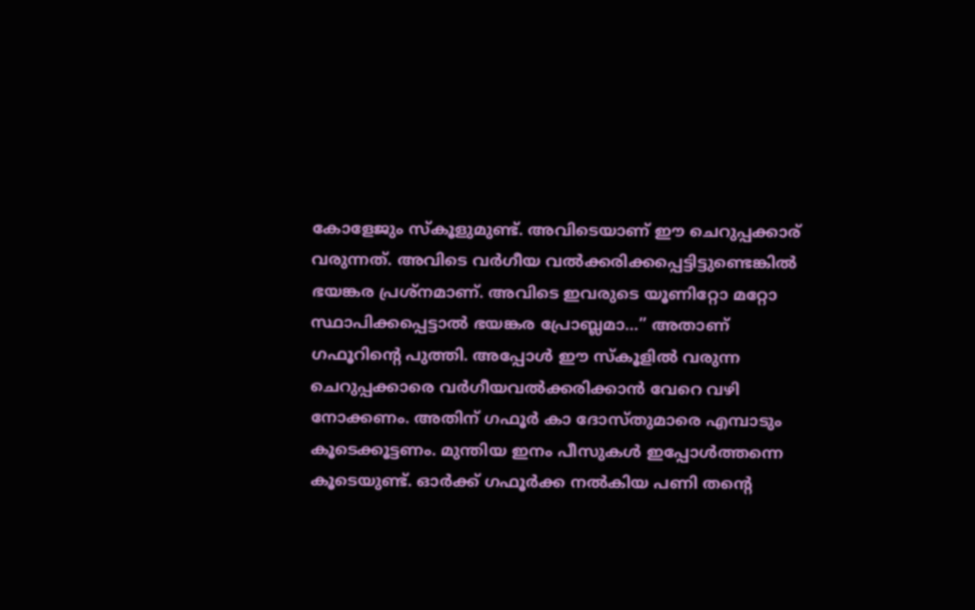കോളേജും സ്‌കൂളുമുണ്ട്. അവിടെയാണ് ഈ ചെറുപ്പക്കാര് വരുന്നത്. അവിടെ വര്‍ഗീയ വല്‍ക്കരിക്കപ്പെട്ടിട്ടുണ്ടെങ്കില്‍ ഭയങ്കര പ്രശ്‌നമാണ്. അവിടെ ഇവരുടെ യൂണിറ്റോ മറ്റോ സ്ഥാപിക്കപ്പെട്ടാല്‍ ഭയങ്കര പ്രോബ്ലമാ…” അതാണ് ഗഫൂറിന്റെ പുത്തി. അപ്പോള്‍ ഈ സ്‌കൂളില്‍ വരുന്ന ചെറുപ്പക്കാരെ വര്‍ഗീയവല്‍ക്കരിക്കാന്‍ വേറെ വഴി നോക്കണം. അതിന് ഗഫൂര്‍ കാ ദോസ്തുമാരെ എമ്പാടും കൂടെക്കൂട്ടണം. മുന്തിയ ഇനം പീസുകള്‍ ഇപ്പോള്‍ത്തന്നെ കൂടെയുണ്ട്. ഓര്‍ക്ക് ഗഫൂര്‍ക്ക നല്‍കിയ പണി തന്റെ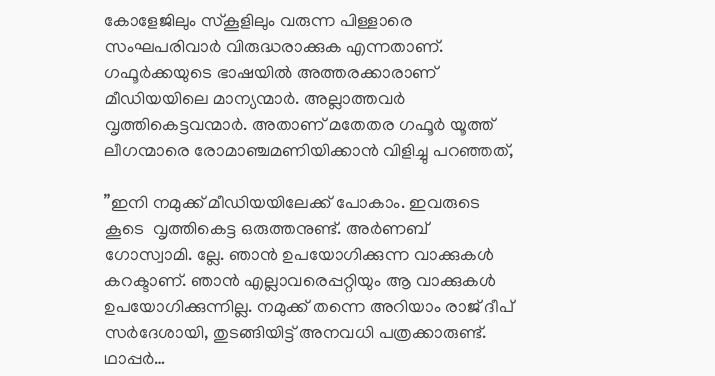കോളേജിലും സ്‌കൂളിലും വരുന്ന പിള്ളാരെ സംഘപരിവാര്‍ വിരുദ്ധരാക്കുക എന്നതാണ്. ഗഫൂര്‍ക്കയുടെ ഭാഷയില്‍ അത്തരക്കാരാണ് മീഡിയയിലെ മാന്യന്മാര്‍. അല്ലാത്തവര്‍ വൃത്തികെട്ടവന്മാര്‍. അതാണ് മതേതര ഗഫൂര്‍ യൂത്ത് ലീഗന്മാരെ രോമാഞ്ചമണിയിക്കാന്‍ വിളിച്ചു പറഞ്ഞത്,

”ഇനി നമുക്ക് മീഡിയയിലേക്ക് പോകാം. ഇവരുടെ കൂടെ  വൃത്തികെട്ട ഒരുത്തനുണ്ട്. അര്‍ണബ് ഗോസ്വാമി. ല്ലേ. ഞാന്‍ ഉപയോഗിക്കുന്ന വാക്കുകള്‍ കറക്ടാണ്. ഞാന്‍ എല്ലാവരെപ്പറ്റിയും ആ വാക്കുകള്‍ ഉപയോഗിക്കുന്നില്ല. നമുക്ക് തന്നെ അറിയാം രാജ് ദീപ് സര്‍ദേശായി, തുടങ്ങിയിട്ട് അനവധി പത്രക്കാരുണ്ട്. ഥാപ്പര്‍…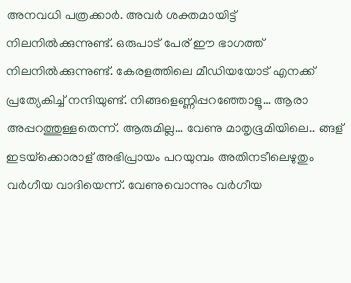അനവധി പത്രക്കാര്‍. അവര്‍ ശക്തമായിട്ട് നിലനില്‍ക്കുന്നുണ്ട്. ഒരുപാട് പേര് ഈ ഭാഗത്ത് നിലനില്‍ക്കുന്നുണ്ട്. കേരളത്തിലെ മീഡിയയോട് എനക്ക് പ്രത്യേകിച്ച് നന്ദിയുണ്ട്. നിങ്ങളെണ്ണിപ്പറഞ്ഞോളൂ… ആരാ അപ്പറത്തുള്ളതെന്ന്. ആരുമില്ല… വേണു മാതൃഭൂമിയിലെ.. ങ്ങള് ഇടയ്‌ക്കൊരാള് അഭിപ്രായം പറയുമ്പം അതിനടീലെഴുതും വര്‍ഗീയ വാദിയെന്ന്. വേണുവൊന്നും വര്‍ഗീയ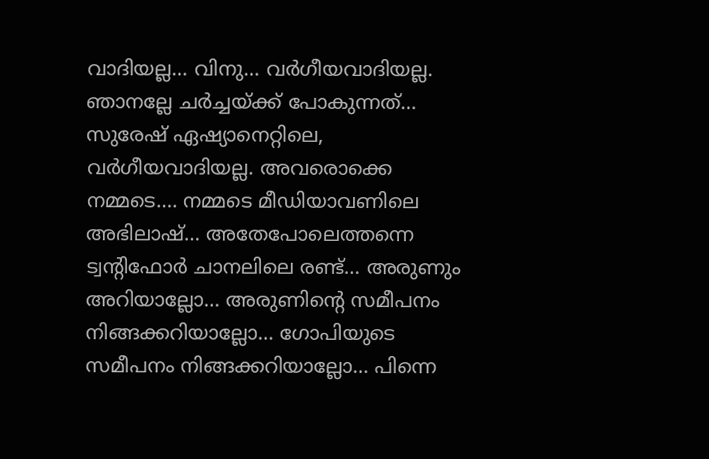വാദിയല്ല… വിനു… വര്‍ഗീയവാദിയല്ല. ഞാനല്ലേ ചര്‍ച്ചയ്‌ക്ക് പോകുന്നത്… സുരേഷ് ഏഷ്യാനെറ്റിലെ, വര്‍ഗീയവാദിയല്ല. അവരൊക്കെ നമ്മടെ…. നമ്മടെ മീഡിയാവണിലെ അഭിലാഷ്… അതേപോലെത്തന്നെ ട്വന്റിഫോര്‍ ചാനലിലെ രണ്ട്… അരുണും അറിയാല്ലോ… അരുണിന്റെ സമീപനം നിങ്ങക്കറിയാല്ലോ… ഗോപിയുടെ സമീപനം നിങ്ങക്കറിയാല്ലോ… പിന്നെ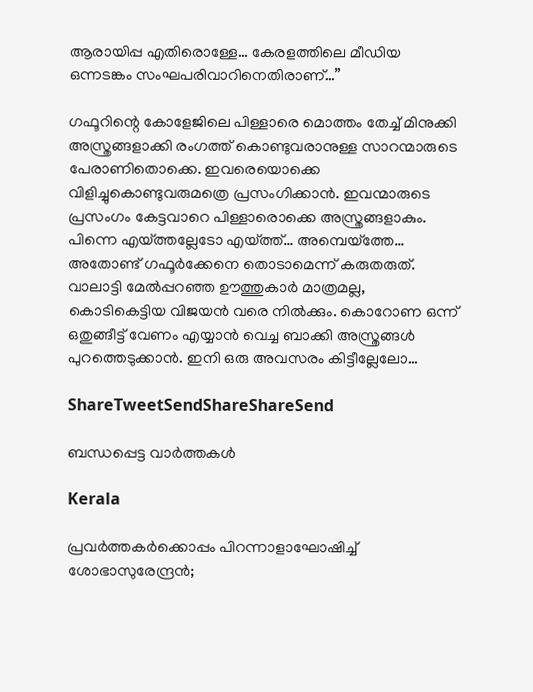ആരായിപ്പ എതിരൊള്ളേ… കേരളത്തിലെ മീഡിയ ഒന്നടങ്കം സംഘപരിവാറിനെതിരാണ്…”

ഗഫൂറിന്റെ കോളേജിലെ പിള്ളാരെ മൊത്തം തേച്ച് മിനുക്കി അസ്ത്രങ്ങളാക്കി രംഗത്ത് കൊണ്ടുവരാനുള്ള സാറന്മാരുടെ പേരാണിതൊക്കെ. ഇവരെയൊക്കെ വിളിച്ചുകൊണ്ടുവരുമത്രെ പ്രസംഗിക്കാന്‍. ഇവന്മാരുടെ പ്രസംഗം കേട്ടവാറെ പിള്ളാരൊക്കെ അസ്ത്രങ്ങളാകും. പിന്നെ എയ്‌ത്തല്ലേടോ എയ്‌ത്ത്… അമ്പെയ്‌ത്തേ… അതോണ്ട് ഗഫൂര്‍ക്കേനെ തൊടാമെന്ന് കരുതരുത്. വാലാട്ടി മേല്‍പ്പറഞ്ഞ ഊത്തുകാര്‍ മാത്രമല്ല, കൊടികെട്ടിയ വിജയന്‍ വരെ നില്‍ക്കും. കൊറോണ ഒന്ന് ഒതുങ്ങീട്ട് വേണം എയ്യാന്‍ വെച്ച ബാക്കി അസ്ത്രങ്ങള്‍ പുറത്തെടുക്കാന്‍. ഇനി ഒരു അവസരം കിട്ടീല്ലേലോ…

ShareTweetSendShareShareSend

ബന്ധപ്പെട്ട വാര്‍ത്തകള്‍

Kerala

പ്രവര്‍ത്തകര്‍ക്കൊപ്പം പിറന്നാളാഘോഷിച്ച് ശോഭാസുരേന്ദ്രന്‍;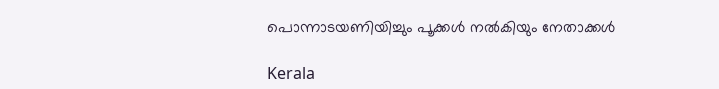പൊന്നാടയണിയിച്ചും പൂക്കള്‍ നല്‍കിയും നേതാക്കൾ

Kerala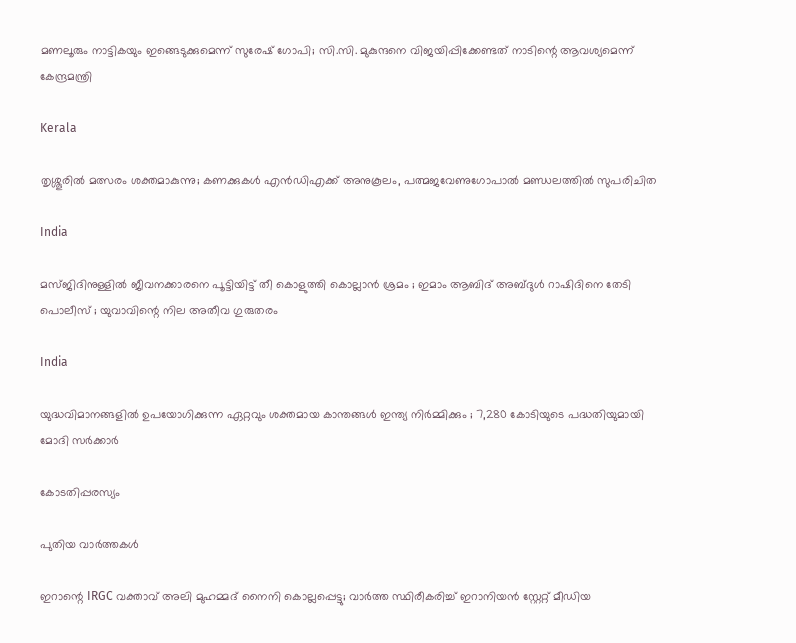മണലൂരും നാട്ടികയും ഇങ്ങെടുക്കുമെന്ന് സുരേഷ് ഗോപി; സി.സി. മുകുന്ദനെ വിജയിപ്പിക്കേണ്ടത് നാടിന്റെ ആവശ്യമെന്ന് കേന്ദ്രമന്ത്രി

Kerala

തൃശ്ശൂരില്‍ മത്സരം ശക്തമാകുന്നു; കണക്കുകള്‍ എന്‍ഡിഎക്ക് അനുകൂലം, പത്മജവേണുഗോപാൽ മണ്ഡലത്തിൽ സുപരിചിത

India

മസ്ജിദിനുള്ളിൽ ജീവനക്കാരനെ പൂട്ടിയിട്ട് തീ കൊളുത്തി കൊല്ലാൻ ശ്രമം ; ഇമാം ആബിദ് അബ്ദുൾ റാഷിദിനെ തേടി പൊലീസ് ; യുവാവിന്റെ നില അതീവ ഗുരുതരം

India

യുദ്ധവിമാനങ്ങളിൽ ഉപയോഗിക്കുന്ന ഏറ്റവും ശക്തമായ കാന്തങ്ങൾ ഇന്ത്യ നിർമ്മിക്കും ; 7,280 കോടിയുടെ പദ്ധതിയുമായി മോദി സർക്കാർ

കോടതിപ്പരസ്യം

പുതിയ വാര്‍ത്തകള്‍

ഇറാന്റെ IRGC വക്താവ് അലി മുഹമ്മദ് നൈനി കൊല്ലപ്പെട്ടു; വാർത്ത സ്ഥിരീകരിച്ച് ഇറാനിയൻ സ്റ്റേറ്റ് മീഡിയ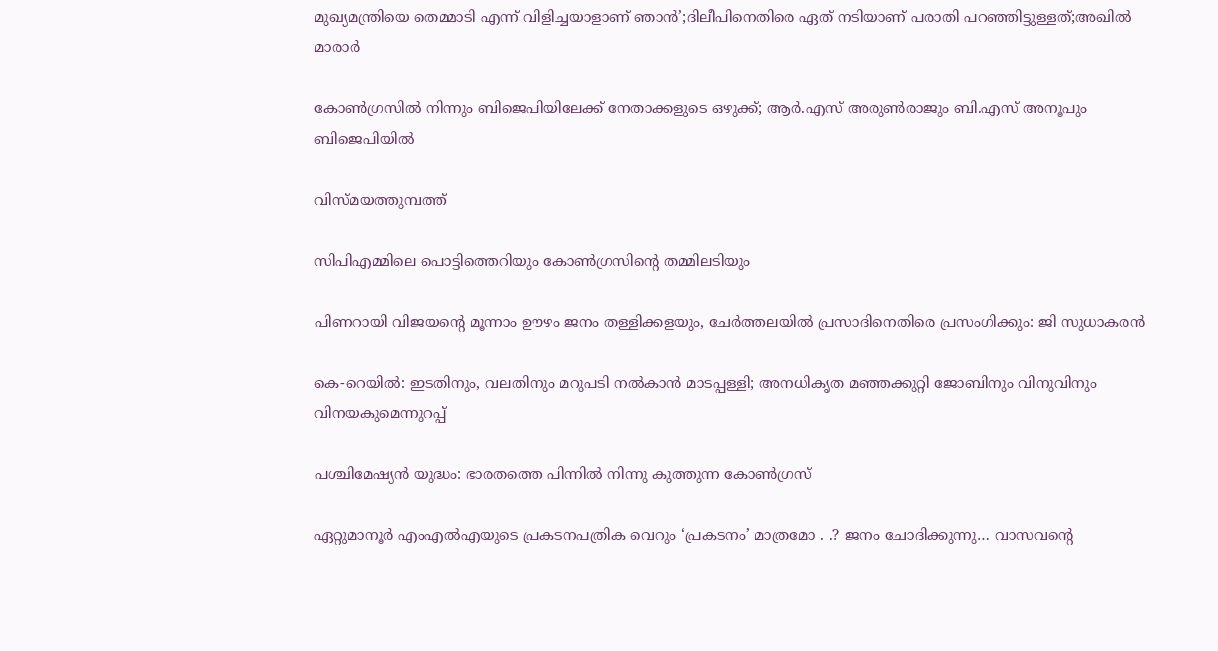മുഖ്യമന്ത്രിയെ തെമ്മാടി എന്ന് വിളിച്ചയാളാണ് ഞാൻ’;ദിലീപിനെതിരെ ഏത് നടിയാണ് പരാതി പറഞ്ഞിട്ടുള്ളത്;അഖിൽ മാരാർ

കോൺഗ്രസിൽ നിന്നും ബിജെപിയിലേക്ക് നേതാക്കളുടെ ഒഴുക്ക്; ആർ.എസ് അരുൺരാജും ബി.എസ് അനൂപും ബിജെപിയിൽ

വിസ്മയത്തുമ്പത്ത്

സിപിഎമ്മിലെ പൊട്ടിത്തെറിയും കോണ്‍ഗ്രസിന്റെ തമ്മിലടിയും

പിണറായി വിജയന്റെ മൂന്നാം ഊഴം ജനം തള്ളിക്കളയും, ചേർത്തലയിൽ പ്രസാദിനെതിരെ പ്രസംഗിക്കും: ജി സുധാകരൻ

കെ-റെയില്‍: ഇടതിനും, വലതിനും മറുപടി നല്‍കാന്‍ മാടപ്പള്ളി; അനധികൃത മഞ്ഞക്കുറ്റി ജോബിനും വിനുവിനും വിനയകുമെന്നുറപ്പ്

പശ്ചിമേഷ്യന്‍ യുദ്ധം: ഭാരതത്തെ പിന്നില്‍ നിന്നു കുത്തുന്ന കോണ്‍ഗ്രസ്

ഏറ്റുമാനൂര്‍ എംഎല്‍എയുടെ പ്രകടനപത്രിക വെറും ‘പ്രകടനം’ മാത്രമോ . .? ജനം ചോദിക്കുന്നു… വാസവന്റെ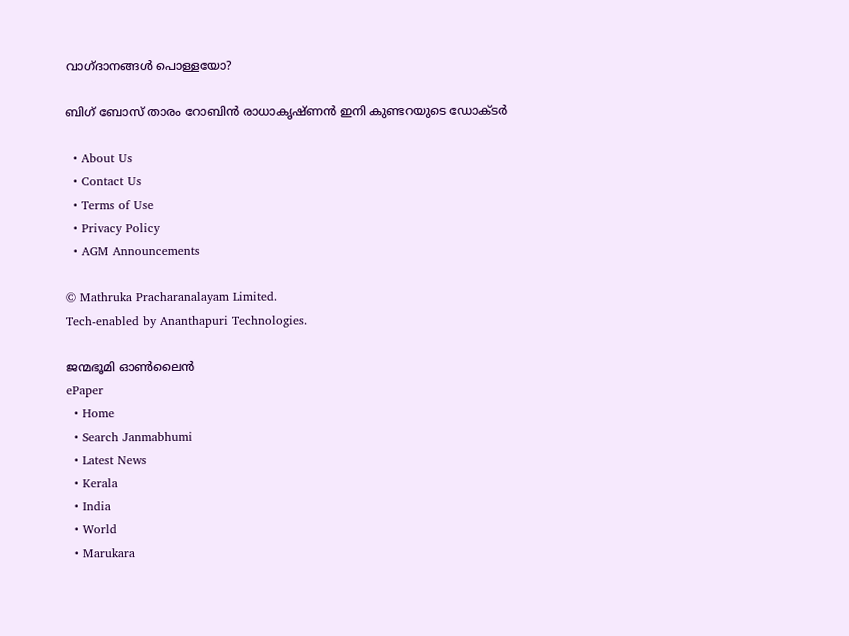വാഗ്ദാനങ്ങള്‍ പൊള്ളയോ?

ബിഗ് ബോസ് താരം റോബിന്‍ രാധാകൃഷ്ണൻ ഇനി കുണ്ടറയുടെ ഡോക്ടര്‍

  • About Us
  • Contact Us
  • Terms of Use
  • Privacy Policy
  • AGM Announcements

© Mathruka Pracharanalayam Limited.
Tech-enabled by Ananthapuri Technologies.

ജന്മഭൂമി ഓണ്‍ലൈന്‍
ePaper
  • Home
  • Search Janmabhumi
  • Latest News
  • Kerala
  • India
  • World
  • Marukara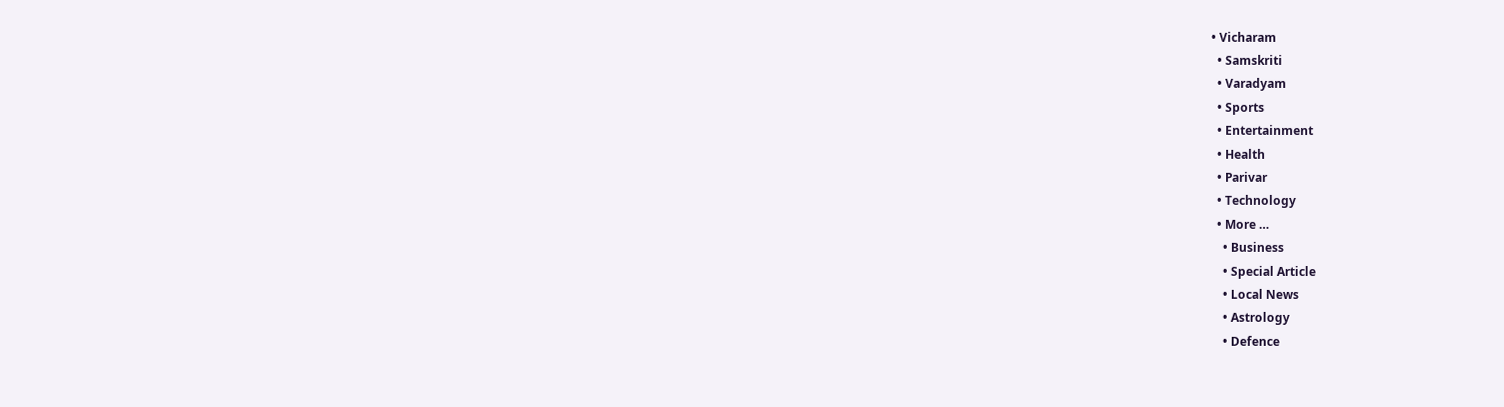• Vicharam
  • Samskriti
  • Varadyam
  • Sports
  • Entertainment
  • Health
  • Parivar
  • Technology
  • More …
    • Business
    • Special Article
    • Local News
    • Astrology
    • Defence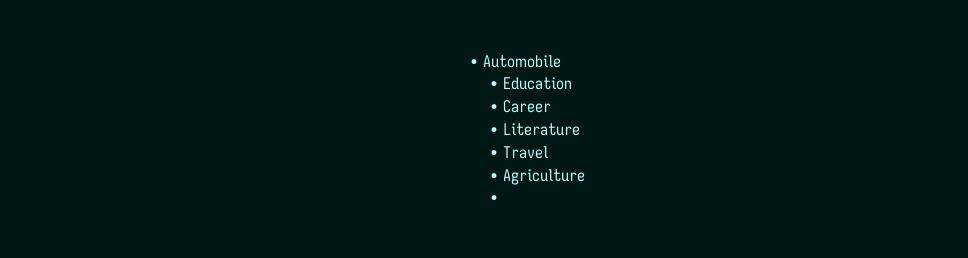• Automobile
    • Education
    • Career
    • Literature
    • Travel
    • Agriculture
    •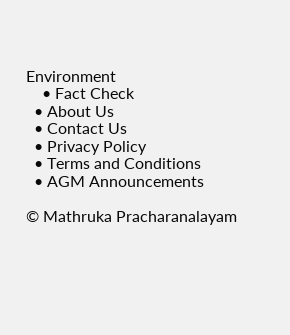Environment
    • Fact Check
  • About Us
  • Contact Us
  • Privacy Policy
  • Terms and Conditions
  • AGM Announcements

© Mathruka Pracharanalayam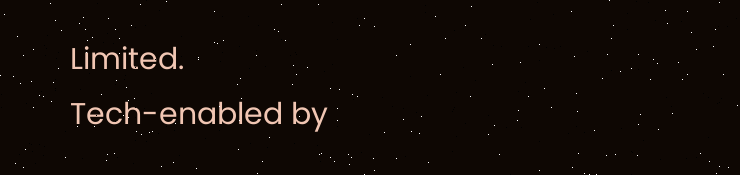Limited.
Tech-enabled by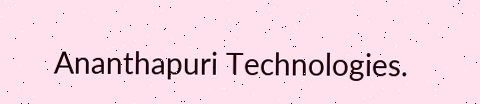Ananthapuri Technologies.